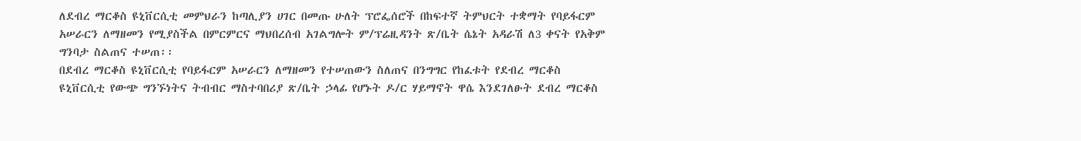ለደብረ ማርቆስ ዩኒቨርሲቲ መምህራን ከጣሊያን ሀገር በመጡ ሁለት ፕሮፌሰሮች በከፍተኛ ትምህርት ተቋማት የባይፋርም አሠራርን ለማዘመን የሚያስችል በምርምርና ማህበረሰብ አገልግሎት ም/ፕሬዚዳንት ጽ/ቤት ሴኔት አዳራሽ ለ3 ቀናት የአቅም ግንባታ ስልጠና ተሠጠ፡፡
በደብረ ማርቆስ ዩኒቨርሲቲ የባይፋርም አሠራርን ለማዘመን የተሠጠውን ስለጠና በንግግር የከፈቱት የደብረ ማርቆስ ዩኒቨርሲቲ የውጭ ግንኙነትና ትብብር ማስተባበሪያ ጽ/ቤት ኃላፊ የሆኑት ዶ/ር ሃይማኖት ዋሴ እንደገለፁት ደብረ ማርቆስ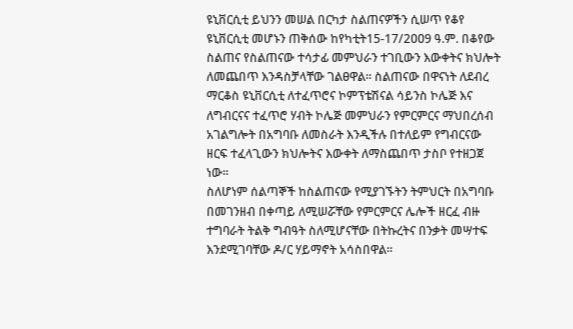ዩኒቨርሲቲ ይህንን መሠል በርካታ ስልጠናዎችን ሲሠጥ የቆየ ዩኒቨርሲቲ መሆኑን ጠቅሰው ከየካቲት15-17/2ዐዐ9 ዓ.ም. በቆየው ስልጠና የስልጠናው ተሳታፊ መምህራን ተገቢውን እውቀትና ክህሎት ለመጨበጥ እንዳስቻላቸው ገልፀዋል፡፡ ስልጠናው በዋናነት ለደብረ ማርቆስ ዩኒቨርሲቲ ለተፈጥሮና ኮምፕቴሽናል ሳይንስ ኮሌጅ እና ለግብርናና ተፈጥሮ ሃብት ኮሌጅ መምህራን የምርምርና ማህበረሰብ አገልግሎት በአግባቡ ለመስራት እንዲችሉ በተለይም የግብርናው ዘርፍ ተፈላጊውን ክህሎትና እውቀት ለማስጨበጥ ታስቦ የተዘጋጀ ነው፡፡
ስለሆነም ሰልጣኞች ከስልጠናው የሚያገኙትን ትምህርት በአግባቡ በመገንዘብ በቀጣይ ለሚሠሯቸው የምርምርና ሌሎች ዘርፈ ብዙ ተግባራት ትልቅ ግብዓት ስለሚሆናቸው በትኩረትና በንቃት መሣተፍ እንደሚገባቸው ዶ/ር ሃይማኖት አሳስበዋል፡፡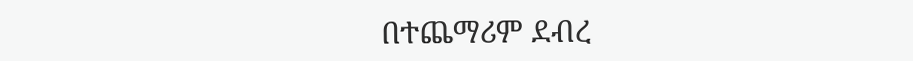በተጨማሪም ደብረ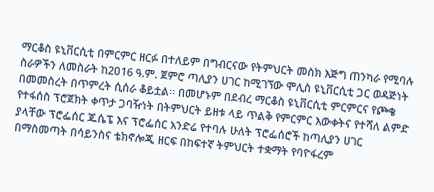ማርቆስ ዩኒቨርሲቲ በምርምር ዘርፉ በተለይም በግብርናው የትምህርት መስክ እጅግ ጠንካራ የሚባሉ ስራዎችን ለመስራት ከ2ዐ16 ዓ.ም. ጀምሮ ጣሊያን ሀገር ከሚገኘው ሞሊስ ዩኒቨርሲቲ ጋር ወዳጅነት በመመስረት በጥምረት ሲሰራ ቆይቷል፡፡ በመሆኑም በደብረ ማርቆስ ዩኒቨርሲቲ ምርምርና የጮቄ የተፋሰስ ፕሮጀክት ቀጥታ ጋባዥነት በትምህርት ይዘቱ ላይ ጥልቅ የምርምር እውቀትና የተሻለ ልምድ ያላቸው ፕሮፌሰር ጁሴፔ እና ፕሮፌሰር አንድሬ የተባሉ ሁለት ፕሮፌሰሮች ከጣሊያን ሀገር በማስመጣት በሳይንስና ቴክኖሎጂ ዘርፍ በከፍተኛ ትምህርት ተቋማት የባዮፋረም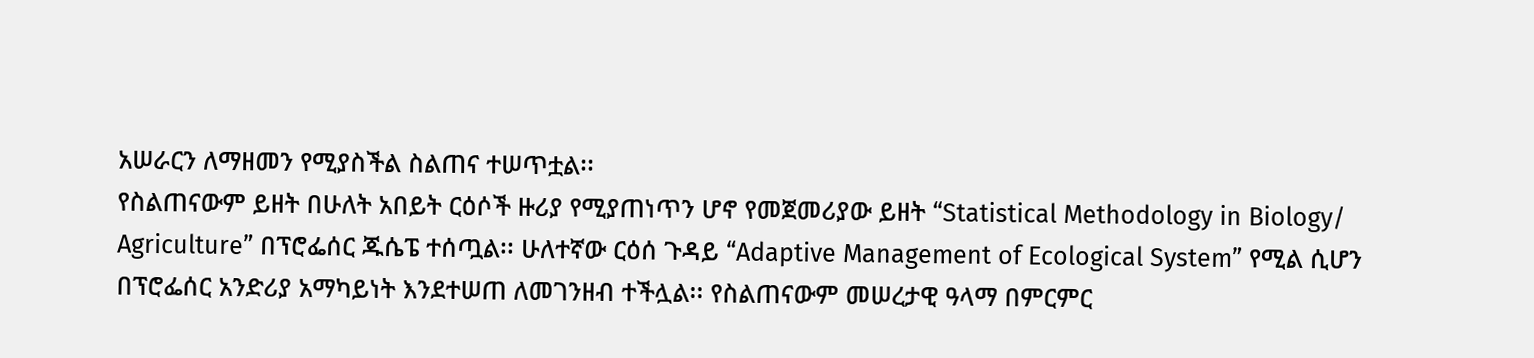አሠራርን ለማዘመን የሚያስችል ስልጠና ተሠጥቷል፡፡
የስልጠናውም ይዘት በሁለት አበይት ርዕሶች ዙሪያ የሚያጠነጥን ሆኖ የመጀመሪያው ይዘት “Statistical Methodology in Biology/ Agriculture” በፕሮፌሰር ጁሴፔ ተሰጧል፡፡ ሁለተኛው ርዕሰ ጉዳይ “Adaptive Management of Ecological System” የሚል ሲሆን በፕሮፌሰር አንድሪያ አማካይነት እንደተሠጠ ለመገንዘብ ተችሏል፡፡ የስልጠናውም መሠረታዊ ዓላማ በምርምር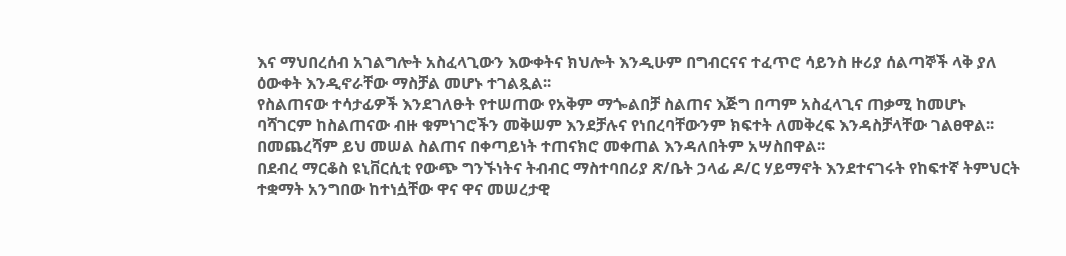እና ማህበረሰብ አገልግሎት አስፈላጊውን እውቀትና ክህሎት እንዲሁም በግብርናና ተፈጥሮ ሳይንስ ዙሪያ ሰልጣኞች ላቅ ያለ ዕውቀት እንዲኖራቸው ማስቻል መሆኑ ተገልጿል፡፡
የስልጠናው ተሳታፊዎች እንደገለፁት የተሠጠው የአቅም ማጐልበቻ ስልጠና እጅግ በጣም አስፈላጊና ጠቃሚ ከመሆኑ ባሻገርም ከስልጠናው ብዙ ቁምነገሮችን መቅሠም እንደቻሉና የነበረባቸውንም ክፍተት ለመቅረፍ እንዳስቻላቸው ገልፀዋል፡፡ በመጨረሻም ይህ መሠል ስልጠና በቀጣይነት ተጠናክሮ መቀጠል እንዳለበትም አሣስበዋል፡፡
በደብረ ማርቆስ ዩኒቨርሲቲ የውጭ ግንኙነትና ትብብር ማስተባበሪያ ጽ/ቤት ኃላፊ ዶ/ር ሃይማኖት እንደተናገሩት የከፍተኛ ትምህርት ተቋማት አንግበው ከተነሷቸው ዋና ዋና መሠረታዊ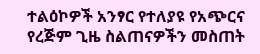ተልዕኮዎች አንፃር የተለያዩ የአጭርና የረጅም ጊዜ ስልጠናዎችን መስጠት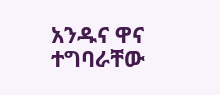አንዱና ዋና ተግባራቸው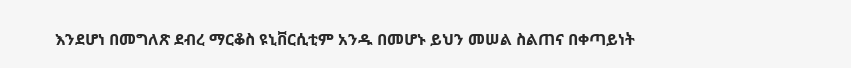እንደሆነ በመግለጽ ደብረ ማርቆስ ዩኒቨርሲቲም አንዱ በመሆኑ ይህን መሠል ስልጠና በቀጣይነት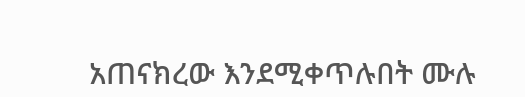አጠናክረው እንደሚቀጥሉበት ሙሉ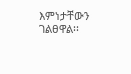እምነታቸውን ገልፀዋል፡፡